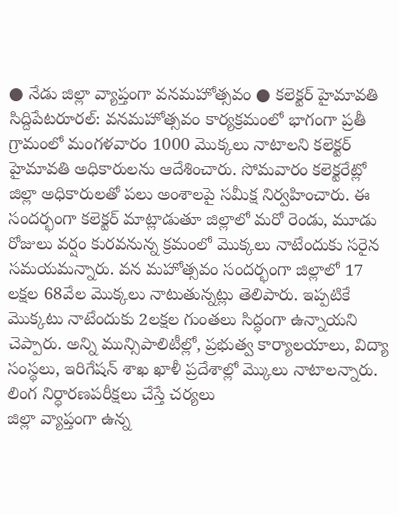● నేడు జిల్లా వ్యాప్తంగా వనమహోత్సవం ● కలెక్టర్ హైమావతి
సిద్దిపేటరూరల్: వనమహోత్సవం కార్యక్రమంలో భాగంగా ప్రతీ గ్రామంలో మంగళవారం 1000 మొక్కలు నాటాలని కలెక్టర్ హైమావతి అధికారులను ఆదేశించారు. సోమవారం కలెక్టరేట్లో జిల్లా అధికారులతో పలు అంశాలపై సమీక్ష నిర్వహించారు. ఈ సందర్భంగా కలెక్టర్ మాట్లాడుతూ జిల్లాలో మరో రెండు, మూడు రోజులు వర్షం కురవనున్న క్రమంలో మొక్కలు నాటేందుకు సరైన సమయమన్నారు. వన మహోత్సవం సందర్భంగా జిల్లాలో 17 లక్షల 68వేల మొక్కలు నాటుతున్నట్లు తెలిపారు. ఇప్పటికే మొక్కటు నాటేందుకు 2లక్షల గుంతలు సిద్ధంగా ఉన్నాయని చెప్పారు. అన్ని మున్సిపాలిటీల్లో, ప్రభుత్వ కార్యాలయాలు, విద్యా సంస్థలు, ఇరిగేషన్ శాఖ ఖాళీ ప్రదేశాల్లో మ్కొలు నాటాలన్నారు.
లింగ నిర్ధారణపరీక్షలు చేస్తే చర్యలు
జిల్లా వ్యాప్తంగా ఉన్న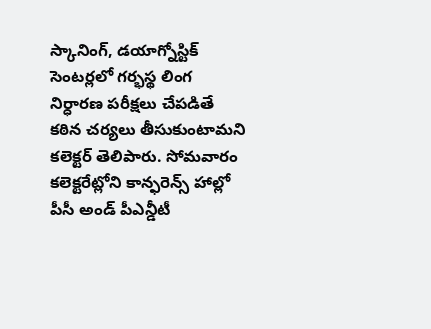స్కానింగ్, డయాగ్నోస్టిక్ సెంటర్లలో గర్భస్థ లింగ నిర్ధారణ పరీక్షలు చేపడితే కఠిన చర్యలు తీసుకుంటామని కలెక్టర్ తెలిపారు. సోమవారం కలెక్టరేట్లోని కాన్ఫరెన్స్ హాల్లో పీసీ అండ్ పీఎన్డీటీ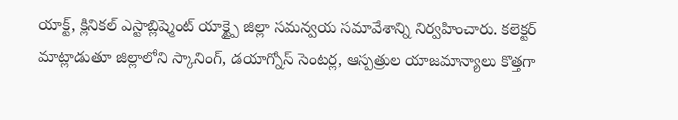యాక్ట్, క్లినికల్ ఎస్టాబ్లిష్మెంట్ యాక్ట్పై జిల్లా సమన్వయ సమావేశాన్ని నిర్వహించారు. కలెక్టర్ మాట్లాడుతూ జిల్లాలోని స్కానింగ్, డయాగ్నోస్ సెంటర్ల, ఆస్పత్రుల యాజమాన్యాలు కొత్తగా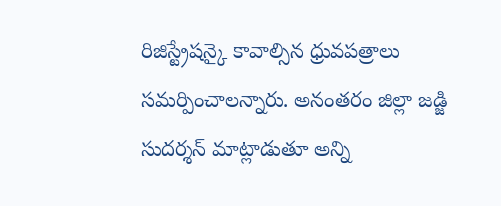రిజిస్ట్రేషన్కై కావాల్సిన ధ్రువపత్రాలు సమర్పించాలన్నారు. అనంతరం జిల్లా జడ్జి సుదర్శన్ మాట్లాడుతూ అన్ని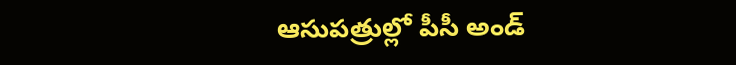ఆసుపత్రుల్లో పీసీ అండ్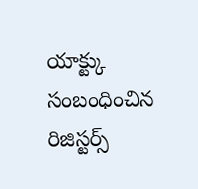యాక్ట్కు సంబంధించిన రిజిస్టర్స్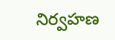నిర్వహణ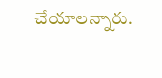చేయాలన్నారు.